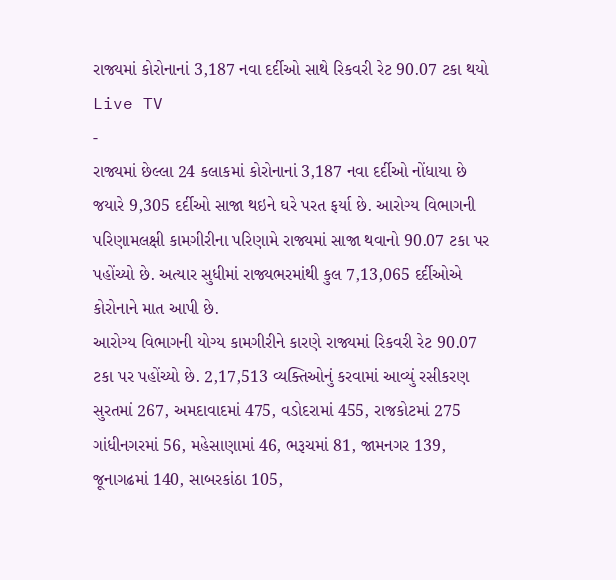રાજ્યમાં કોરોનાનાં 3,187 નવા દર્દીઓ સાથે રિકવરી રેટ 90.07 ટકા થયો
Live TV
-
રાજ્યમાં છેલ્લા 24 કલાકમાં કોરોનાનાં 3,187 નવા દર્દીઓ નોંધાયા છે જયારે 9,305 દર્દીઓ સાજા થઇને ઘરે પરત ફર્યા છે. આરોગ્ય વિભાગની પરિણામલક્ષી કામગીરીના પરિણામે રાજ્યમાં સાજા થવાનો 90.07 ટકા પર પહોંચ્યો છે. અત્યાર સુધીમાં રાજ્યભરમાંથી કુલ 7,13,065 દર્દીઓએ કોરોનાને માત આપી છે.
આરોગ્ય વિભાગની યોગ્ય કામગીરીને કારણે રાજ્યમાં રિકવરી રેટ 90.07 ટકા પર પહોંચ્યો છે. 2,17,513 વ્યક્તિઓનું કરવામાં આવ્યું રસીકરણ
સુરતમાં 267, અમદાવાદમાં 475, વડોદરામાં 455, રાજકોટમાં 275 ગાંધીનગરમાં 56, મહેસાણામાં 46, ભરૂચમાં 81, જામનગર 139, જૂનાગઢમાં 140, સાબરકાંઠા 105,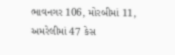ભાવનગર 106, મોરબીમાં 11, અમરેલીમાં 47 કેસ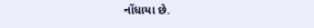નોંધાયા છે.